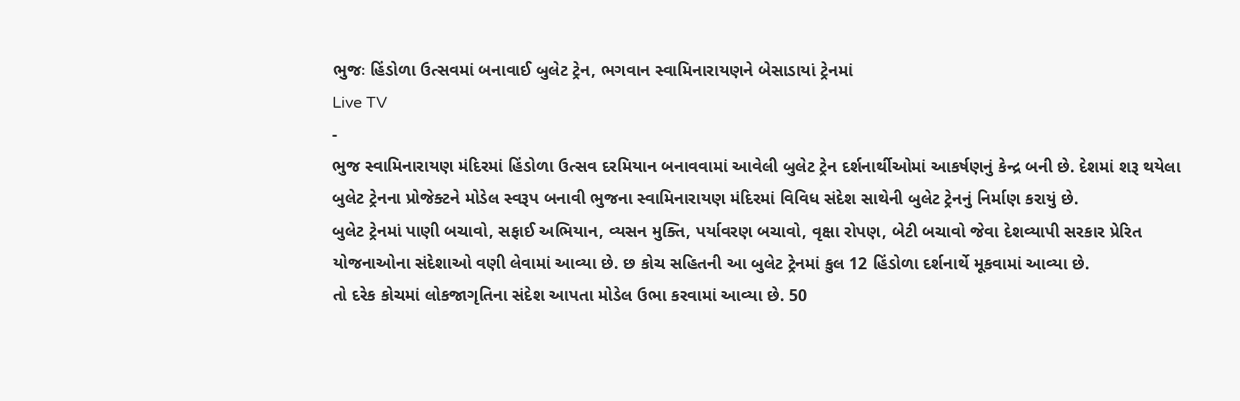ભુજઃ હિંડોળા ઉત્સવમાં બનાવાઈ બુલેટ ટ્રેન, ભગવાન સ્વામિનારાયણને બેસાડાયાં ટ્રેનમાં
Live TV
-
ભુજ સ્વામિનારાયણ મંદિરમાં હિંડોળા ઉત્સવ દરમિયાન બનાવવામાં આવેલી બુલેટ ટ્રેન દર્શનાર્થીઓમાં આકર્ષણનું કેન્દ્ર બની છે. દેશમાં શરૂ થયેલા બુલેટ ટ્રેનના પ્રોજેક્ટને મોડેલ સ્વરૂપ બનાવી ભુજના સ્વામિનારાયણ મંદિરમાં વિવિધ સંદેશ સાથેની બુલેટ ટ્રેનનું નિર્માણ કરાયું છે.
બુલેટ ટ્રેનમાં પાણી બચાવો, સફાઈ અભિયાન, વ્યસન મુક્તિ, પર્યાવરણ બચાવો, વૃક્ષા રોપણ, બેટી બચાવો જેવા દેશવ્યાપી સરકાર પ્રેરિત યોજનાઓના સંદેશાઓ વણી લેવામાં આવ્યા છે. છ કોચ સહિતની આ બુલેટ ટ્રેનમાં કુલ 12 હિંડોળા દર્શનાર્થે મૂકવામાં આવ્યા છે.
તો દરેક કોચમાં લોકજાગૃતિના સંદેશ આપતા મોડેલ ઉભા કરવામાં આવ્યા છે. 50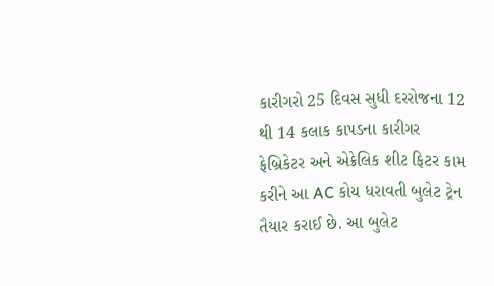કારીગરો 25 દિવસ સુધી દરરોજના 12 થી 14 કલાક કાપડના કારીગર ફેબ્રિકેટર અને એક્રેલિક શીટ ફિટર કામ કરીને આ AC કોચ ધરાવતી બુલેટ ટ્રેન તૈયાર કરાઈ છે. આ બુલેટ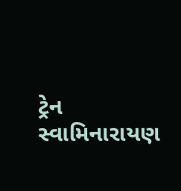ટ્રેન સ્વામિનારાયણ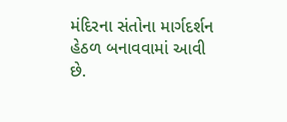મંદિરના સંતોના માર્ગદર્શન હેઠળ બનાવવામાં આવી છે.